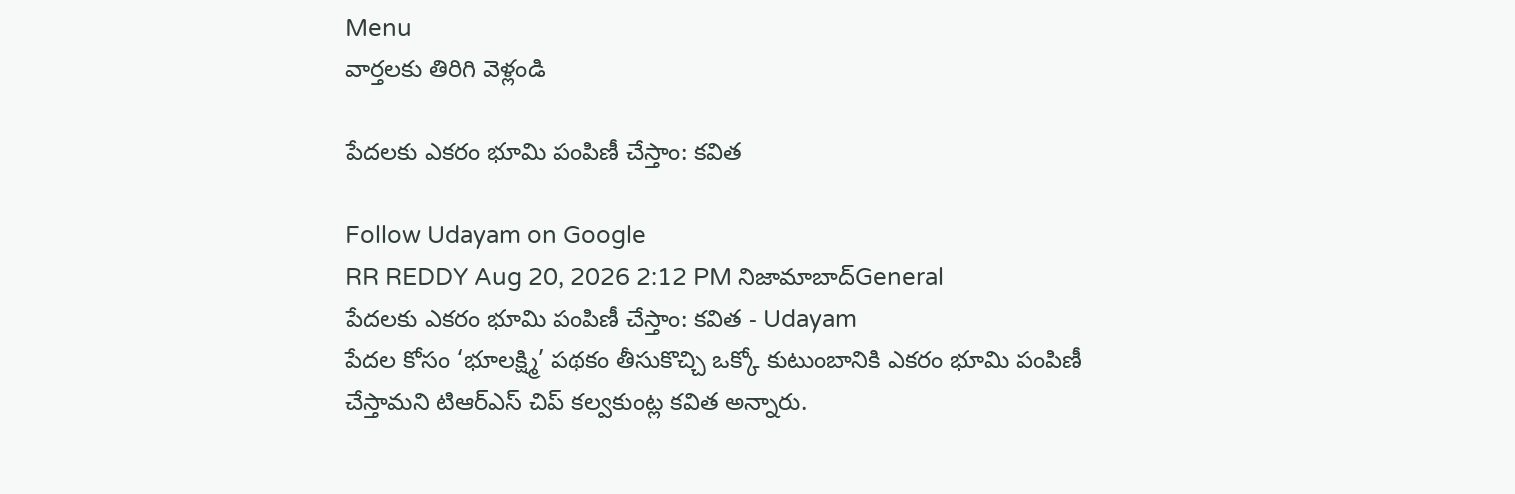Menu
వార్తలకు తిరిగి వెళ్లండి

పేదలకు ఎకరం భూమి పంపిణీ చేస్తాం: కవిత

Follow Udayam on Google
RR REDDY Aug 20, 2026 2:12 PM నిజామాబాద్General
పేదలకు ఎకరం భూమి పంపిణీ చేస్తాం: కవిత - Udayam
పేదల కోసం ‘భూలక్ష్మి’ పథకం తీసుకొచ్చి ఒక్కో కుటుంబానికి ఎకరం భూమి పంపిణీ చేస్తామని టిఆర్ఎస్ చిప్ కల్వకుంట్ల కవిత అన్నారు.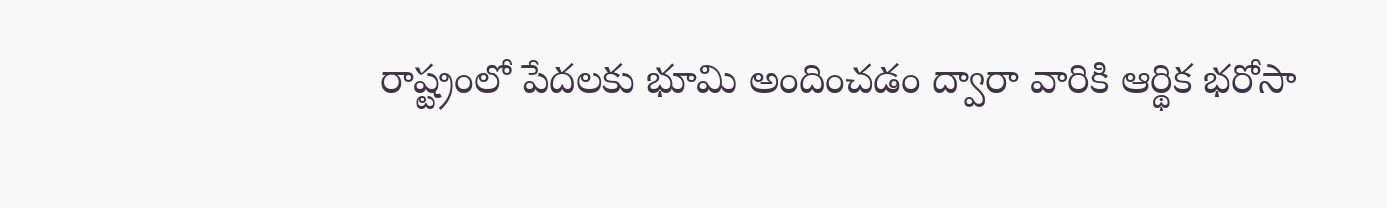రాష్ట్రంలో పేదలకు భూమి అందించడం ద్వారా వారికి ఆర్థిక భరోసా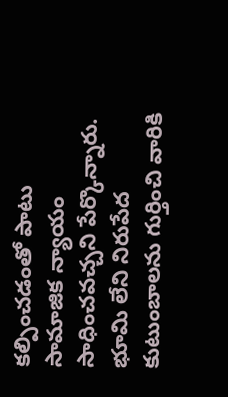కల్పించడంతో పాటు సామాజిక న్యాయం సాధించవచ్చని పేర్కొన్నారు. భూమి లేని నిరుపేద కుటుంబాలను గుర్తించి వారికి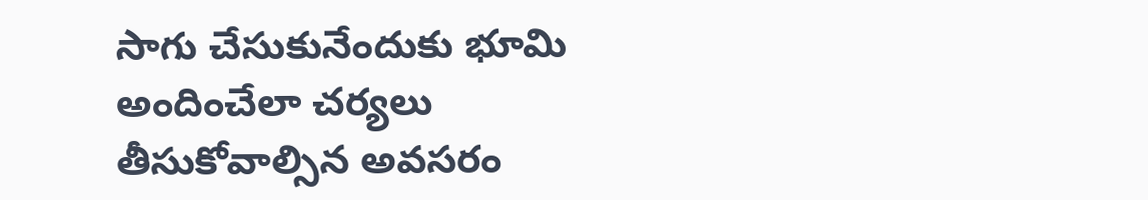సాగు చేసుకునేందుకు భూమి అందించేలా చర్యలు తీసుకోవాల్సిన అవసరం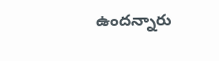ఉందన్నారు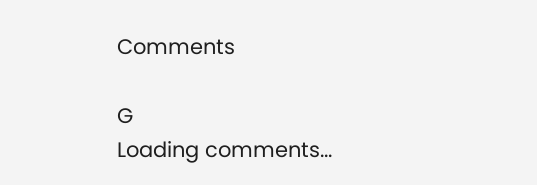Comments

G
Loading comments...